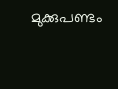മുക്കുപണ്ടം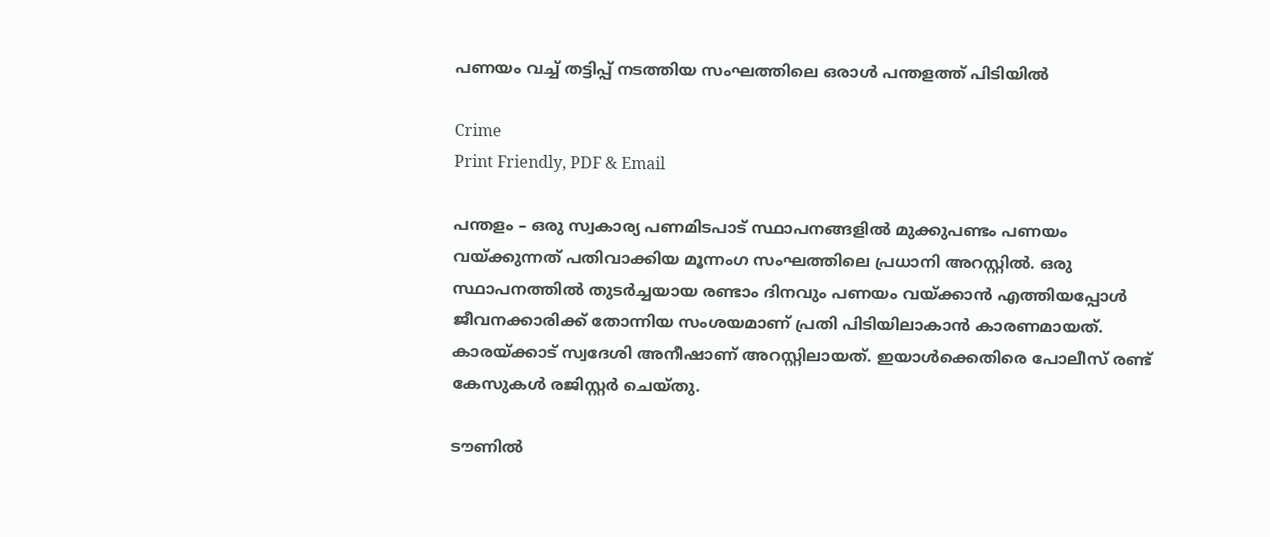പണയം വച്ച് തട്ടിപ്പ് നടത്തിയ സംഘത്തിലെ ഒരാൾ പന്തളത്ത് പിടിയിൽ

Crime
Print Friendly, PDF & Email

പന്തളം – ഒരു സ്വകാര്യ പണമിടപാട് സ്ഥാപനങ്ങളിൽ മുക്കുപണ്ടം പണയം വയ്ക്കുന്നത് പതിവാക്കിയ മൂന്നംഗ സംഘത്തിലെ പ്രധാനി അറസ്റ്റിൽ. ഒരു സ്ഥാപനത്തിൽ തുടർച്ചയായ രണ്ടാം ദിനവും പണയം വയ്ക്കാൻ എത്തിയപ്പോൾ ജീവനക്കാരിക്ക് തോന്നിയ സംശയമാണ് പ്രതി പിടിയിലാകാൻ കാരണമായത്. കാരയ്ക്കാട് സ്വദേശി അനീഷാണ് അറസ്റ്റിലായത്. ഇയാൾക്കെതിരെ പോലീസ് രണ്ട് കേസുകൾ രജിസ്റ്റർ ചെയ്തു.

ടൗണിൽ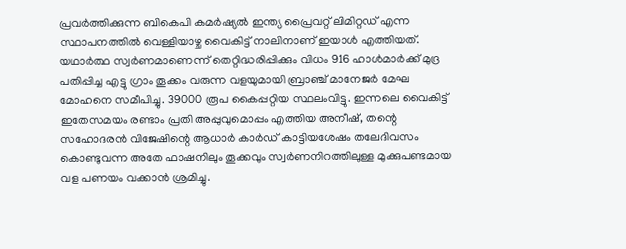പ്രവർത്തിക്കുന്ന ബികെപി കമർഷ്യൽ ഇന്ത്യ പ്രൈവറ്റ് ലിമിറ്റഡ് എന്ന സ്ഥാപനത്തിൽ വെള്ളിയാഴ്ച വൈകിട്ട് നാലിനാണ് ഇയാൾ എത്തിയത്. യഥാർത്ഥ സ്വർണമാണെന്ന് തെറ്റിദ്ധരിപ്പിക്കും വിധം 916 ഹാൾമാർക്ക് മുദ്ര പതിപ്പിച്ച എട്ടു ഗ്രാം തൂക്കം വരുന്ന വളയുമായി ബ്രാഞ്ച് മാനേജർ മേഘ മോഹനെ സമീപിച്ചു. 39000 രൂപ കൈപ്പറ്റിയ സ്ഥലംവിട്ടു. ഇന്നലെ വൈകിട്ട് ഇതേസമയം രണ്ടാം പ്രതി അപ്പുവുമൊപ്പം എത്തിയ അനീഷ്, തന്റെ സഹോദരൻ വിജേഷിന്റെ ആധാർ കാർഡ് കാട്ടിയശേഷം തലേദിവസം കൊണ്ടുവന്ന അതേ ഫാഷനിലും തൂക്കവും സ്വർണനിറത്തിലുള്ള മുക്കുപണ്ടമായ വള പണയം വക്കാൻ ശ്രമിച്ചു.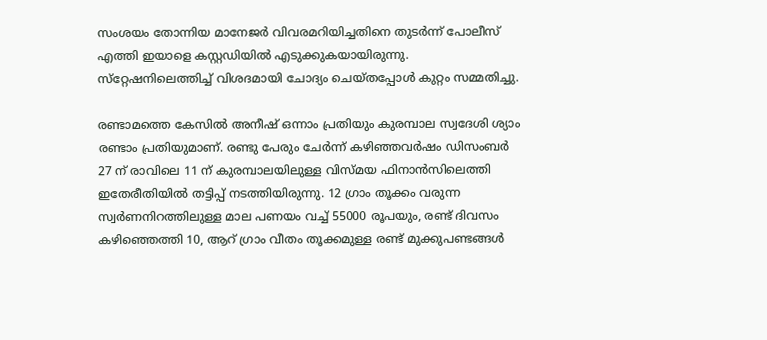സംശയം തോന്നിയ മാനേജർ വിവരമറിയിച്ചതിനെ തുടർന്ന് പോലീസ് എത്തി ഇയാളെ കസ്റ്റഡിയിൽ എടുക്കുകയായിരുന്നു. സ്‌റ്റേഷനിലെത്തിച്ച് വിശദമായി ചോദ്യം ചെയ്തപ്പോൾ കുറ്റം സമ്മതിച്ചു.

രണ്ടാമത്തെ കേസിൽ അനീഷ് ഒന്നാം പ്രതിയും കുരമ്പാല സ്വദേശി ശ്യാം രണ്ടാം പ്രതിയുമാണ്. രണ്ടു പേരും ചേർന്ന് കഴിഞ്ഞവർഷം ഡിസംബർ 27 ന് രാവിലെ 11 ന് കുരമ്പാലയിലുള്ള വിസ്മയ ഫിനാൻസിലെത്തി ഇതേരീതിയിൽ തട്ടിപ്പ് നടത്തിയിരുന്നു. 12 ഗ്രാം തൂക്കം വരുന്ന സ്വർണനിറത്തിലുള്ള മാല പണയം വച്ച് 55000 രൂപയും, രണ്ട് ദിവസം കഴിഞ്ഞെത്തി 10, ആറ് ഗ്രാം വീതം തൂക്കമുള്ള രണ്ട് മുക്കുപണ്ടങ്ങൾ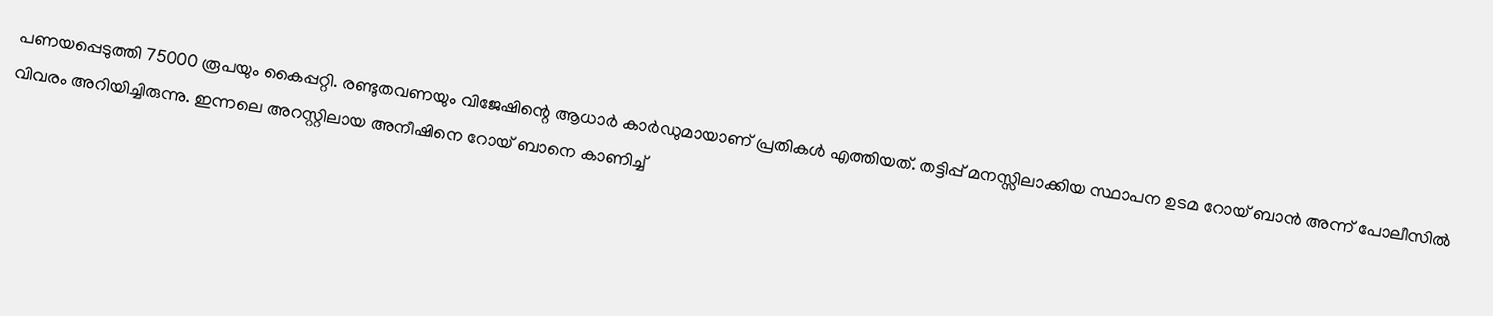പണയപ്പെടുത്തി 75000 രൂപയും കൈപ്പറ്റി. രണ്ടുതവണയും വിജേഷിന്റെ ആധാർ കാർഡുമായാണ് പ്രതികൾ എത്തിയത്. തട്ടിപ്പ് മനസ്സിലാക്കിയ സ്ഥാപന ഉടമ റോയ് ബാൻ അന്ന് പോലീസിൽ വിവരം അറിയിച്ചിരുന്നു. ഇന്നലെ അറസ്റ്റിലായ അനീഷിനെ റോയ് ബാനെ കാണിച്ച്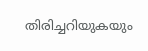തിരിച്ചറിയുകയും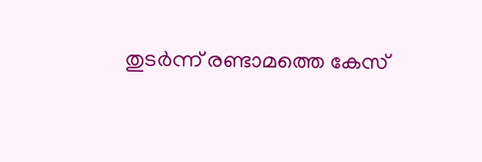തുടർന്ന് രണ്ടാമത്തെ കേസ്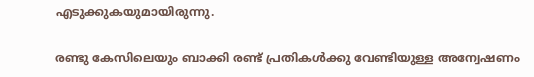എടുക്കുകയുമായിരുന്നു.

രണ്ടു കേസിലെയും ബാക്കി രണ്ട് പ്രതികൾക്കു വേണ്ടിയുള്ള അന്വേഷണം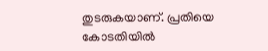തുടരുകയാണ്. പ്രതിയെ കോടതിയിൽ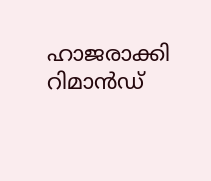ഹാജരാക്കി റിമാൻഡ്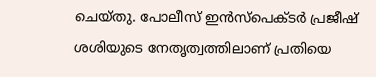ചെയ്തു. പോലീസ് ഇൻസ്‌പെക്ടർ പ്രജീഷ് ശശിയുടെ നേതൃത്വത്തിലാണ് പ്രതിയെ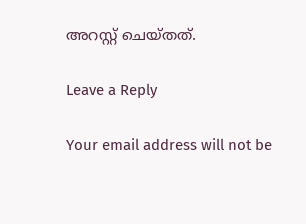അറസ്റ്റ് ചെയ്തത്.

Leave a Reply

Your email address will not be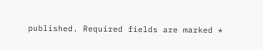published. Required fields are marked *